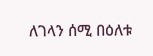ለገላን ሰሚ በዕለቱ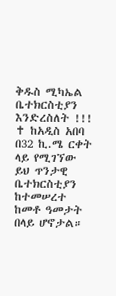ቅዱስ ሚካኤል ቤተክርስቲያን እንድረስለት !!!
✝ ከአዲስ አበባ በ32 ኪ.ሜ ርቀት ላይ የሚገኘው ይህ ጥንታዊ ቤተክርስቲያን ከተመሠረተ ከመቶ ዓመታት በላይ ሆኖታል።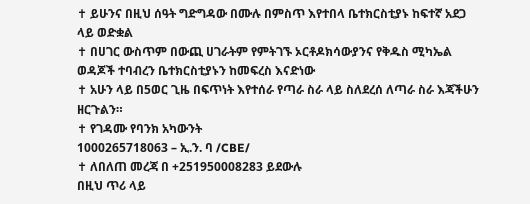✝ ይሁንና በዚህ ሰዓት ግድግዳው በሙሉ በምስጥ እየተበላ ቤተክርስቲያኑ ከፍተኛ አደጋ ላይ ወድቋል
✝ በሀገር ውስጥም በውጪ ሀገራትም የምትገኙ ኦርቶዶክሳውያንና የቅዱስ ሚካኤል ወዳጆች ተባብረን ቤተክርስቲያኑን ከመፍረስ እናድነው
✝ አሁን ላይ በ5ወር ጊዜ በፍጥነት እየተሰራ የጣራ ስራ ላይ ስለደረሰ ለጣራ ስራ እጃችሁን ዘርጉልን።
✝ የገዳሙ የባንክ አካውንት
1000265718063 – ኢ.ን. ባ /CBE/
✝ ለበለጠ መረጃ በ +251950008283 ይደውሉ
በዚህ ጥሪ ላይ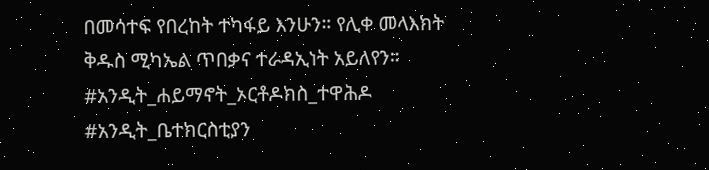በመሳተፍ የበረከት ተካፋይ እንሁን። የሊቀ መላእክት ቅዱስ ሚካኤል ጥበቃና ተራዳኢነት አይለየን።
#አንዲት_ሐይማኖት_ኦርቶዶክስ_ተዋሕዶ
#አንዲት_ቤተክርስቲያን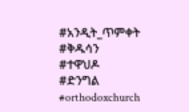#አንዲት_ጥምቀት
#ቅዱሳን
#ተዋህዶ
#ድንግል
#orthodoxchurch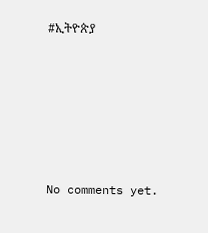#ኢትዮጵያ









No comments yet.